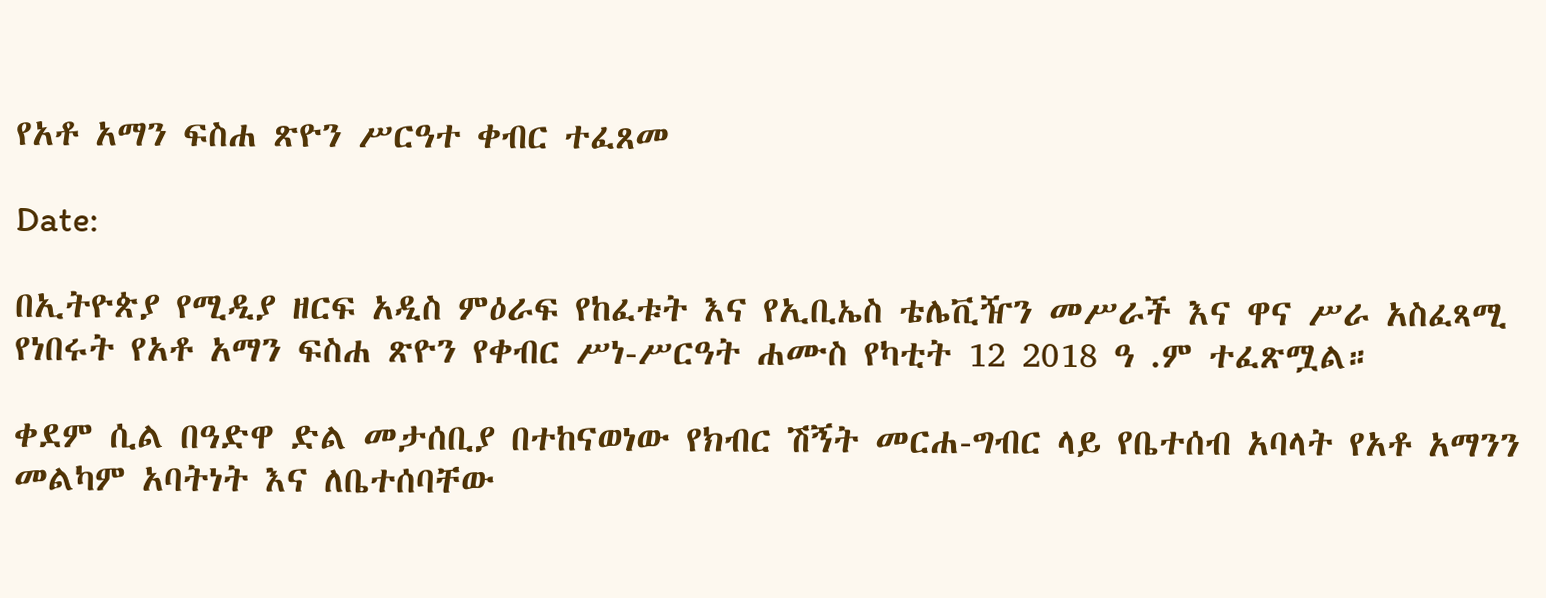የአቶ አማን ፍስሐ ጽዮን ሥርዓተ ቀብር ተፈጸመ

Date:

በኢትዮጵያ የሚዲያ ዘርፍ አዲስ ምዕራፍ የከፈቱት እና የኢቢኤስ ቴሌቪዥን መሥራች እና ዋና ሥራ አስፈጻሚ የነበሩት የአቶ አማን ፍስሐ ጽዮን የቀብር ሥነ-ሥርዓት ሐሙስ የካቲት 12 2018 ዓ .ም ተፈጽሟል።

ቀደም ሲል በዓድዋ ድል መታሰቢያ በተከናወነው የክብር ሽኝት መርሐ-ግብር ላይ የቤተሰብ አባላት የአቶ አማንን መልካም አባትነት እና ለቤተሰባቸው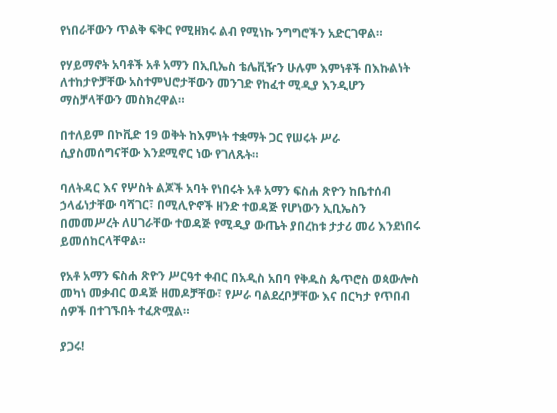የነበራቸውን ጥልቅ ፍቅር የሚዘክሩ ልብ የሚነኩ ንግግሮችን አድርገዋል።

የሃይማኖት አባቶች አቶ አማን በኢቢኤስ ቴሌቪዥን ሁሉም እምነቶች በእኩልነት ለተከታዮቻቸው አስተምህሮታቸውን መንገድ የከፈተ ሚዲያ እንዲሆን ማስቻላቸውን መስክረዋል።

በተለይም በኮቪድ 19 ወቅት ከእምነት ተቋማት ጋር የሠሩት ሥራ ሲያስመሰግናቸው እንደሚኖር ነው የገለጹት።

ባለትዳር እና የሦስት ልጆች አባት የነበሩት አቶ አማን ፍስሐ ጽዮን ከቤተሰብ ኃላፊነታቸው ባሻገር፣ በሚሊዮኖች ዘንድ ተወዳጅ የሆነውን ኢቢኤስን በመመሥረት ለሀገራቸው ተወዳጅ የሚዲያ ውጤት ያበረከቱ ታታሪ መሪ እንደነበሩ ይመሰከርላቸዋል።

የአቶ አማን ፍስሐ ጽዮን ሥርዓተ ቀብር በአዲስ አበባ የቅዱስ ጴጥሮስ ወጳውሎስ መካነ መቃብር ወዳጅ ዘመዶቻቸው፣ የሥራ ባልደረቦቻቸው እና በርካታ የጥበብ ሰዎች በተገኙበት ተፈጽሟል።

ያጋሩ!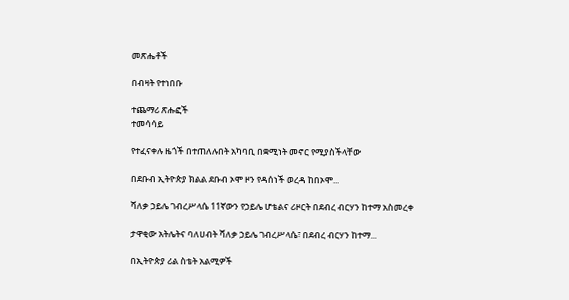መጽሔቶች

በብዛት የተነበቡ

ተጨማሪ ጽሑፎች
ተመሳሳይ

የተፈናቀሉ ዜጎች በተጠለሉበት አካባቢ በቋሚነት መኖር የሚያስችላቸው

በደቡብ ኢትዮጵያ ክልል ደቡብ ኦሞ ዞን የዳሰነች ወረዳ ከበኦሞ...

ሻለቃ ኃይሌ ገብረሥላሴ 11ኛውን የኃይሌ ሆቴልና ሪዞርት በደብረ ብርሃን ከተማ አስመረቀ

ታዋቂው አትሌትና ባለሀብት ሻለቃ ኃይሌ ገብረሥላሴ፣ በደብረ ብርሃን ከተማ...

በኢትዮጵያ ሪል ስቴት አልሚዎች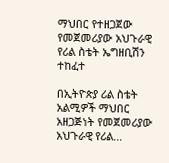ማህበር የተዘጋጀው የመጀመሪያው አህጉራዊ የሪል ስቴት ኤግዘቢሽን ተከፈተ

በኢትዮጵያ ሪል ስቴት አልሚዎች ማህበር አዘጋጅነት የመጀመሪያው አህጉራዊ የሪል...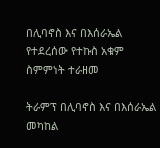በሊባኖስ እና በእሰራኤል የተደረሰው የተኩስ አቁም ስምምነት ተራዘመ

ትራምፕ በሊባኖስ እና በእሰራኤል መካከል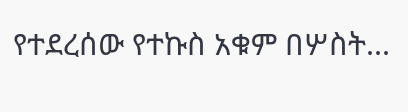የተደረሰው የተኩስ አቁም በሦስት...